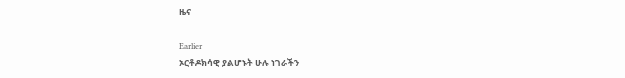ዜና

Earlier
ኦርቶዶክሳዊ ያልሆኑት ሁሉ ነገራችን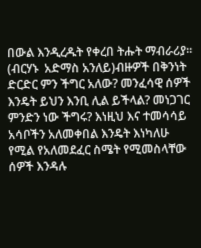በውል እንዲረዱት የቀረበ ትሑት ማብራሪያ።  (ብርሃኑ  አድማስ አንለይ)ብዙዎች በቅንነት ድርድር ምን ችግር አለው? መንፈሳዊ ሰዎች እንዴት ይህን እንቢ ሊል ይችላል? መነጋገር ምንድን ነው ችግሩ? እነዚህ እና ተመሳሳይ አሳቦችን አለመቀበል እንዴት እነካለሁ የሚል የአለመደፈር ስሜት የሚመስላቸው ሰዎች እንዳሉ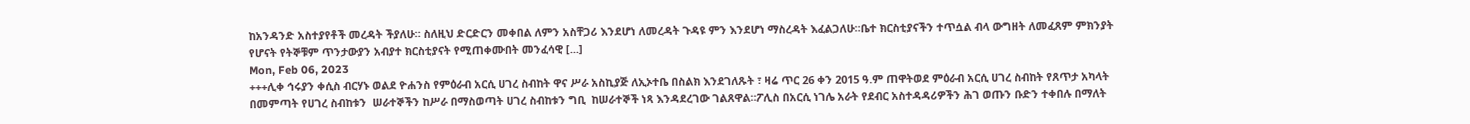ከአንዳንድ አስተያየቶች መረዳት ችያለሁ። ስለዚህ ድርድርን መቀበል ለምን አስቸጋሪ እንደሆነ ለመረዳት ጉዳዩ ምን እንደሆነ ማስረዳት እፈልጋለሁ።ቤተ ክርስቲያናችን ተጥሷል ብላ ውግዘት ለመፈጸም ምክንያት የሆናት የትኞቹም ጥንታውያን አብያተ ክርስቲያናት የሚጠቀሙበት መንፈሳዊ [...]
Mon, Feb 06, 2023
+++ሊቀ ኅሩያን ቀሲስ ብርሃኑ ወልደ ዮሐንስ የምዕራብ አርሲ ሀገረ ስብከት ዋና ሥራ አስኪያጅ ለኢኦተቤ በስልክ እንደገለጹት ፣ ዛሬ ጥር 26 ቀን 2015 ዓ.ም ጠዋትወደ ምዕራብ አርሲ ሀገረ ስብከት የጸጥታ አካላት በመምጣት የሀገረ ስብከቱን  ሠራተኞችን ከሥራ በማስወጣት ሀገረ ስብከቱን ግቢ  ከሠራተኞች ነጻ እንዳደረገው ገልጸዋል።ፖሊስ በአርሲ ነገሌ አራት የደብር አስተዳዳሪዎችን ሕገ ወጡን ቡድን ተቀበሉ በማለት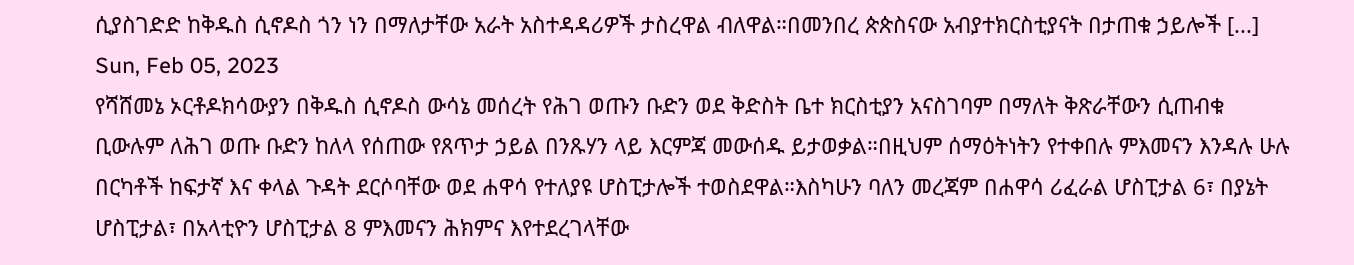ሲያስገድድ ከቅዱስ ሲኖዶስ ጎን ነን በማለታቸው አራት አስተዳዳሪዎች ታስረዋል ብለዋል።በመንበረ ጵጵስናው አብያተክርስቲያናት በታጠቁ ኃይሎች [...]
Sun, Feb 05, 2023
የሻሸመኔ ኦርቶዶክሳውያን በቅዱስ ሲኖዶስ ውሳኔ መሰረት የሕገ ወጡን ቡድን ወደ ቅድስት ቤተ ክርስቲያን አናስገባም በማለት ቅጽራቸውን ሲጠብቁ ቢውሉም ለሕገ ወጡ ቡድን ከለላ የሰጠው የጸጥታ ኃይል በንጹሃን ላይ እርምጃ መውሰዱ ይታወቃል።በዚህም ሰማዕትነትን የተቀበሉ ምእመናን እንዳሉ ሁሉ በርካቶች ከፍታኛ እና ቀላል ጉዳት ደርሶባቸው ወደ ሐዋሳ የተለያዩ ሆስፒታሎች ተወስደዋል።እስካሁን ባለን መረጃም በሐዋሳ ሪፈራል ሆስፒታል 6፣ በያኔት ሆስፒታል፣ በአላቲዮን ሆስፒታል 8 ምእመናን ሕክምና እየተደረገላቸው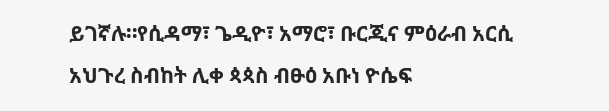ይገኛሉ።የሲዳማ፣ ጌዲዮ፣ አማሮ፣ ቡርጂና ምዕራብ አርሲ አህጉረ ስብከት ሊቀ ጳጳስ ብፁዕ አቡነ ዮሴፍ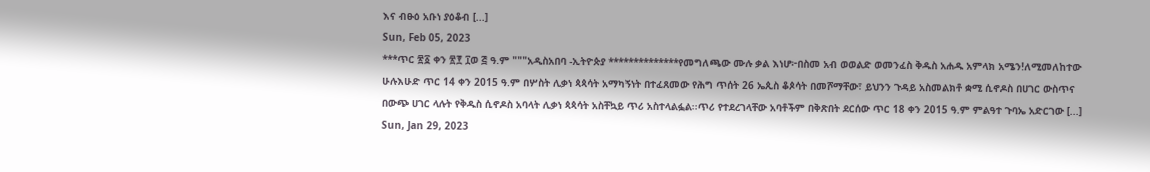እና ብፁዕ አቡነ ያዕቆብ [...]
Sun, Feb 05, 2023
***ጥር ፳፩ ቀን ፳፻ ፲ወ ፭ ዓ.ም """አዲስአበባ -ኢትዮጵያ **************የመግለጫው ሙሉ ቃል እነሆ፦በስመ አብ ወወልድ ወመንፈስ ቅዱስ አሐዱ አምላክ አሜን!ለሚመለከተው ሁሉእሁድ ጥር 14 ቀን 2015 ዓ.ም በሦስት ሊቃነ ጳጳሳት አማካኝነት በተፈጸመው የሕግ ጥሰት 26 ኤጲስ ቆጶሳት በመሾማቸው፣ ይህንን ጉዳይ አስመልክቶ ቋሚ ሲኖዶስ በሀገር ውስጥና በውጭ ሀገር ላሉት የቅዱስ ሲኖዶስ አባላት ሊቃነ ጳጳሳት አስቸኳይ ጥሪ አስተላልፏል፡፡ጥሪ የተደረገላቸው አባቶችም በቅጽበት ደርሰው ጥር 18 ቀን 2015 ዓ.ም ምልዓተ ጉባኤ አድርገው [...]
Sun, Jan 29, 2023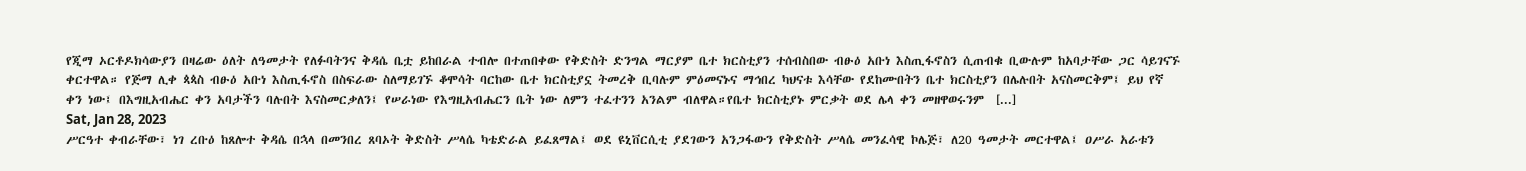የጂማ ኦርቶዶክሳውያን በዛሬው ዕለት ለዓመታት የለፉባትንና ቅዳሴ ቤቷ ይከበራል ተብሎ በተጠበቀው የቅድስት ድንግል ማርያም ቤተ ክርስቲያን ተሰብስበው ብፁዕ አቡነ እስጢፋኖስን ሲጠብቁ ቢውሉም ከአባታቸው ጋር ሳይገናኙ ቀርተዋል። የጅማ ሊቀ ጳጳስ ብፁዕ አቡነ እስጢፋኖስ በስፍራው ስለማይገኙ ቆሞሳት ባርከው ቤተ ክርስቲያኗ ትመረቅ ቢባሉም ምዕመናኑና ማኅበረ ካህናቱ እሳቸው የደከሙበትን ቤተ ክርስቲያን በሌሉበት አናስመርቅም፤ ይህ የኛ ቀን ነው፤ በእግዚአብሔር ቀን አባታችን ባሉበት እናስመርቃለን፤ የሠራነው የእግዚአብሔርን ቤት ነው ለምን ተፈተንን አንልም ብለዋል።የቤተ ክርስቲያኑ ምርቃት ወደ ሌላ ቀን መዘዋወሩንም  [...]
Sat, Jan 28, 2023
ሥርዓተ ቀብራቸው፣ ነገ ረቡዕ ከጸሎተ ቅዳሴ በኋላ በመንበረ ጸባኦት ቅድስት ሥላሴ ካቴድራል ይፈጸማል፤ ወደ ዩኒቨርሲቲ ያደገውን አንጋፋውን የቅድስት ሥላሴ መንፈሳዊ ኮሌጅ፣ ለ20 ዓመታት መርተዋል፤ ዐሥራ አራቱን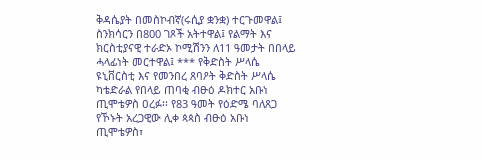ቅዳሴያት በመስኮብኛ(ሩሲያ ቋንቋ) ተርጉመዋል፤ ስንክሳርን በ800 ገጾች አትተዋል፤ የልማት እና ክርስቲያናዊ ተራድኦ ኮሚሽንን ለ11 ዓመታት በበላይ ሓላፊነት መርተዋል፤ *** የቅድስት ሥላሴ ዩኒቨርስቲ እና የመንበረ ጸባዖት ቅድስት ሥላሴ ካቴድራል የበላይ ጠባቂ ብፁዕ ዶክተር አቡነ ጢሞቴዎስ ዐረፉ፡፡ የ83 ዓመት የዕድሜ ባለጸጋ የኾኑት አረጋዊው ሊቀ ጳጳስ ብፁዕ አቡነ ጢሞቴዎስ፣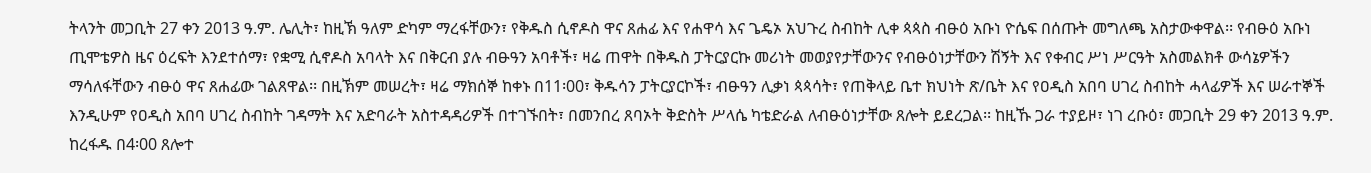ትላንት መጋቢት 27 ቀን 2013 ዓ.ም. ሌሊት፣ ከዚኽ ዓለም ድካም ማረፋቸውን፣ የቅዱስ ሲኖዶስ ዋና ጸሐፊ እና የሐዋሳ እና ጌዴኦ አህጉረ ስብከት ሊቀ ጳጳስ ብፁዕ አቡነ ዮሴፍ በሰጡት መግለጫ አስታውቀዋል፡፡ የብፁዕ አቡነ ጢሞቴዎስ ዜና ዕረፍት እንደተሰማ፣ የቋሚ ሲኖዶስ አባላት እና በቅርብ ያሉ ብፁዓን አባቶች፣ ዛሬ ጠዋት በቅዱስ ፓትርያርኩ መሪነት መወያየታቸውንና የብፁዕነታቸውን ሽኝት እና የቀብር ሥነ ሥርዓት አስመልክቶ ውሳኔዎችን ማሳለፋቸውን ብፁዕ ዋና ጸሐፊው ገልጸዋል፡፡ በዚኽም መሠረት፣ ዛሬ ማክሰኞ ከቀኑ በ11፡00፣ ቅዱሳን ፓትርያርኮች፣ ብፁዓን ሊቃነ ጳጳሳት፣ የጠቅላይ ቤተ ክህነት ጽ/ቤት እና የዐዲስ አበባ ሀገረ ስብከት ሓላፊዎች እና ሠራተኞች እንዲሁም የዐዲስ አበባ ሀገረ ስብከት ገዳማት እና አድባራት አስተዳዳሪዎች በተገኙበት፣ በመንበረ ጸባኦት ቅድስት ሥላሴ ካቴድራል ለብፁዕነታቸው ጸሎት ይደረጋል፡፡ ከዚኹ ጋራ ተያይዞ፣ ነገ ረቡዕ፣ መጋቢት 29 ቀን 2013 ዓ.ም. ከረፋዱ በ4፡00 ጸሎተ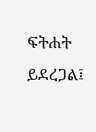ፍትሐት ይደረጋል፤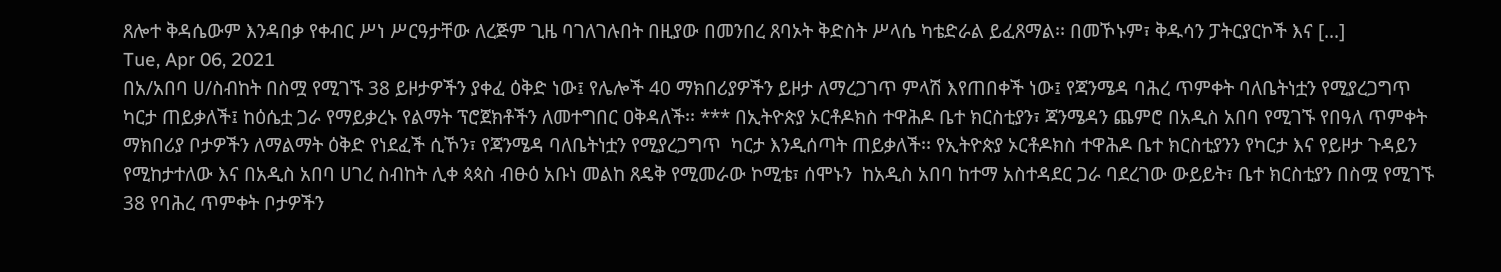ጸሎተ ቅዳሴውም እንዳበቃ የቀብር ሥነ ሥርዓታቸው ለረጅም ጊዜ ባገለገሉበት በዚያው በመንበረ ጸባኦት ቅድስት ሥላሴ ካቴድራል ይፈጸማል፡፡ በመኾኑም፣ ቅዱሳን ፓትርያርኮች እና [...]
Tue, Apr 06, 2021
በአ/አበባ ሀ/ስብከት በስሟ የሚገኙ 38 ይዞታዎችን ያቀፈ ዕቅድ ነው፤ የሌሎች 40 ማክበሪያዎችን ይዞታ ለማረጋገጥ ምላሽ እየጠበቀች ነው፤ የጃንሜዳ ባሕረ ጥምቀት ባለቤትነቷን የሚያረጋግጥ ካርታ ጠይቃለች፤ ከዕሴቷ ጋራ የማይቃረኑ የልማት ፕሮጀክቶችን ለመተግበር ዐቅዳለች፡፡ *** በኢትዮጵያ ኦርቶዶክስ ተዋሕዶ ቤተ ክርስቲያን፣ ጃንሜዳን ጨምሮ በአዲስ አበባ የሚገኙ የበዓለ ጥምቀት ማክበሪያ ቦታዎችን ለማልማት ዕቅድ የነደፈች ሲኾን፣ የጃንሜዳ ባለቤትነቷን የሚያረጋግጥ  ካርታ እንዲሰጣት ጠይቃለች፡፡ የኢትዮጵያ ኦርቶዶክስ ተዋሕዶ ቤተ ክርስቲያንን የካርታ እና የይዞታ ጉዳይን የሚከታተለው እና በአዲስ አበባ ሀገረ ስብከት ሊቀ ጳጳስ ብፁዕ አቡነ መልከ ጸዴቅ የሚመራው ኮሚቴ፣ ሰሞኑን  ከአዲስ አበባ ከተማ አስተዳደር ጋራ ባደረገው ውይይት፣ ቤተ ክርስቲያን በስሟ የሚገኙ 38 የባሕረ ጥምቀት ቦታዎችን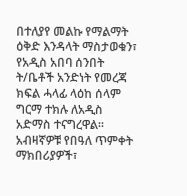በተለያየ መልኩ የማልማት ዕቅድ እንዳላት ማስታወቁን፣ የአዲስ አበባ ሰንበት ት/ቤቶች አንድነት የመረጃ ክፍል ሓላፊ ላዕከ ሰላም ግርማ ተክሉ ለአዲስ አድማስ ተናግረዋል፡፡ አብዛኛዎቹ የበዓለ ጥምቀት ማክበሪያዎች፣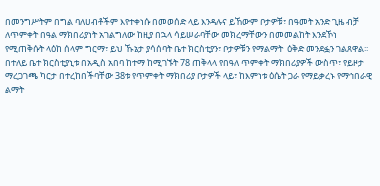በመንግሥትም በግል ባለሀብቶችም እየተቀነሱ በመወሰድ ላይ እንዳሉና ይኸውም ቦታዎቹ፣ በዓመት አንድ ጊዜ ብቻ ለጥምቀት በዓል ማክበሪያነት አገልግለው ከዚያ በኋላ ሳይሠራባቸው መክረማቸውን በመመልከት እንደኾነ የሚጠቅሱት ላዕከ ሰላም ግርማ፣ ይህ ኹኔታ ያሳሰባት ቤተ ክርስቲያን፣ ቦታዎቹን የማልማት  ዕቅድ መንደፏን ገልጸዋል፡፡ በተለይ ቤተ ክርስቲያኒቱ በአዲስ አበባ ከተማ ከሚገኙት 78 ጠቅላላ የበዓለ ጥምቀት ማክበሪያዎች ውስጥ፣ የይዞታ ማረጋገጫ ካርታ በተረከበችባቸው 38ቱ የጥምቀት ማክበሪያ ቦታዎች ላይ፣ ከእምነቱ ዕሴት ጋራ የማይቃረኑ የማኅበራዊ ልማት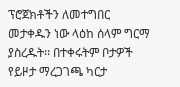ፕሮጀክቶችን ለመተግበር መታቀዱን ነው ላዕከ ሰላም ግርማ ያስረዱት፡፡ በተቀሩትም ቦታዎች የይዞታ ማረጋገጫ ካርታ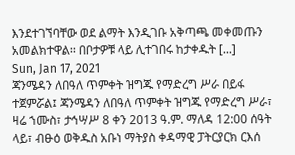እንደተገኘባቸው ወደ ልማት እንዲገቡ አቅጣጫ መቀመጡን አመልክተዋል፡፡ በቦታዎቹ ላይ ሊተገበሩ ከታቀዱት [...]
Sun, Jan 17, 2021
ጃንሜዳን ለበዓለ ጥምቀት ዝግጁ የማድረግ ሥራ በይፋ ተጀምሯል፤ ጃንሜዳን ለበዓለ ጥምቀት ዝግጁ የማድረግ ሥራ፣ ዛሬ ኀሙስ፣ ታኅሣሥ 8 ቀን 2013 ዓ.ም. ማለዳ 12:00 ሰዓት ላይ፣ ብፁዕ ወቅዱስ አቡነ ማትያስ ቀዳማዊ ፓትርያርክ ርእሰ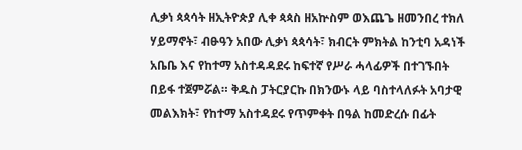ሊቃነ ጳጳሳት ዘኢትዮጵያ ሊቀ ጳጳስ ዘአኵስም ወእጨጌ ዘመንበረ ተክለ ሃይማኖት፣ ብፁዓን አበው ሊቃነ ጳጳሳት፣ ክብርት ምክትል ከንቲባ አዳነች አቤቤ እና የከተማ አስተዳዳደሩ ከፍተኛ የሥራ ሓላፊዎች በተገኙበት በይፋ ተጀምሯል። ቅዱስ ፓትርያርኩ በክንውኑ ላይ ባስተላለፉት አባታዊ መልእክት፣ የከተማ አስተዳደሩ የጥምቀት በዓል ከመድረሱ በፊት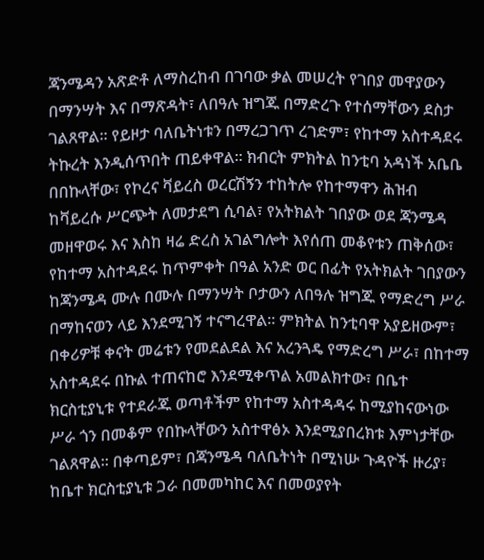ጃንሜዳን አጽድቶ ለማስረከብ በገባው ቃል መሠረት የገበያ መዋያውን በማንሣት እና በማጽዳት፣ ለበዓሉ ዝግጁ በማድረጉ የተሰማቸውን ደስታ ገልጸዋል። የይዞታ ባለቤትነቱን በማረጋገጥ ረገድም፣ የከተማ አስተዳደሩ ትኩረት እንዲሰጥበት ጠይቀዋል። ክብርት ምክትል ከንቲባ አዳነች አቤቤ በበኩላቸው፣ የኮረና ቫይረስ ወረርሽኝን ተከትሎ የከተማዋን ሕዝብ ከቫይረሱ ሥርጭት ለመታደግ ሲባል፣ የአትክልት ገበያው ወደ ጃንሜዳ መዘዋወሩ እና እስከ ዛሬ ድረስ አገልግሎት እየሰጠ መቆየቱን ጠቅሰው፣ የከተማ አስተዳደሩ ከጥምቀት በዓል አንድ ወር በፊት የአትክልት ገበያውን ከጃንሜዳ ሙሉ በሙሉ በማንሣት ቦታውን ለበዓሉ ዝግጁ የማድረግ ሥራ በማከናወን ላይ እንደሚገኝ ተናግረዋል። ምክትል ከንቲባዋ አያይዘውም፣ በቀሪዎቹ ቀናት መሬቱን የመደልደል እና አረንጓዴ የማድረግ ሥራ፣ በከተማ አስተዳደሩ በኩል ተጠናከሮ እንደሚቀጥል አመልክተው፣ በቤተ ክርስቲያኒቱ የተደራጁ ወጣቶችም የከተማ አስተዳዳሩ ከሚያከናውነው ሥራ ጎን በመቆም የበኩላቸውን አስተዋፅኦ እንደሚያበረክቱ እምነታቸው ገልጸዋል። በቀጣይም፣ በጃንሜዳ ባለቤትነት በሚነሡ ጉዳዮች ዙሪያ፣ ከቤተ ክርስቲያኒቱ ጋራ በመመካከር እና በመወያየት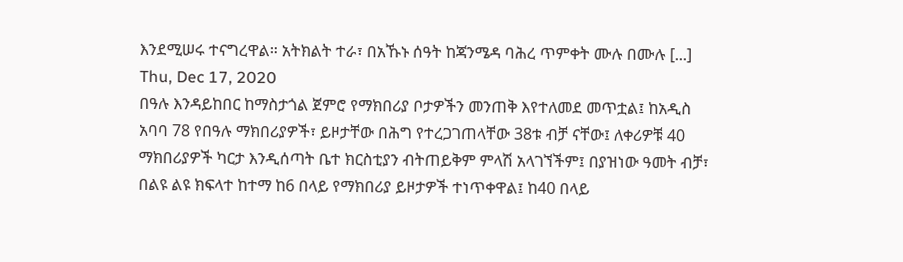እንደሚሠሩ ተናግረዋል። አትክልት ተራ፣ በአኹኑ ሰዓት ከጃንሜዳ ባሕረ ጥምቀት ሙሉ በሙሉ [...]
Thu, Dec 17, 2020
በዓሉ እንዳይከበር ከማስታጎል ጀምሮ የማክበሪያ ቦታዎችን መንጠቅ እየተለመደ መጥቷል፤ ከአዲስ አባባ 78 የበዓሉ ማክበሪያዎች፣ ይዞታቸው በሕግ የተረጋገጠላቸው 38ቱ ብቻ ናቸው፤ ለቀሪዎቹ 40 ማክበሪያዎች ካርታ እንዲሰጣት ቤተ ክርስቲያን ብትጠይቅም ምላሽ አላገኘችም፤ በያዝነው ዓመት ብቻ፣ በልዩ ልዩ ክፍላተ ከተማ ከ6 በላይ የማክበሪያ ይዞታዎች ተነጥቀዋል፤ ከ40 በላይ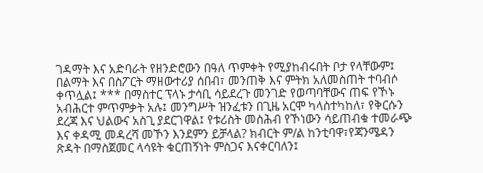ገዳማት እና አድባራት የዘንድሮውን በዓለ ጥምቀት የሚያከብሩበት ቦታ የላቸውም፤ በልማት እና በስፖርት ማዘውተሪያ ሰበብ፣ መንጠቅ እና ምትክ አለመስጠት ተባብሶ ቀጥሏል፤ *** በማስተር ፕላኑ ታሳቢ ሳይደረጉ መንገድ የወጣባቸውና ጠፍ የኾኑ አብሕርተ ምጥምቃት አሉ፤ መንግሥት ዝንፈቱን በጊዜ አርሞ ካላስተካከለ፣ የቅርሱን ደረጃ እና ህልውና አስጊ ያደርገዋል፤ የቱሪስት መስሕብ የኾነውን ሳይጠብቁ ተመራጭ እና ቀዳሚ መዳረሻ መኾን እንደምን ይቻላል? ክብርት ም/ል ከንቲባዋ፣የጃንሜዳን ጽዳት በማስጀመር ላሳዩት ቁርጠኝነት ምስጋና እናቀርባለን፤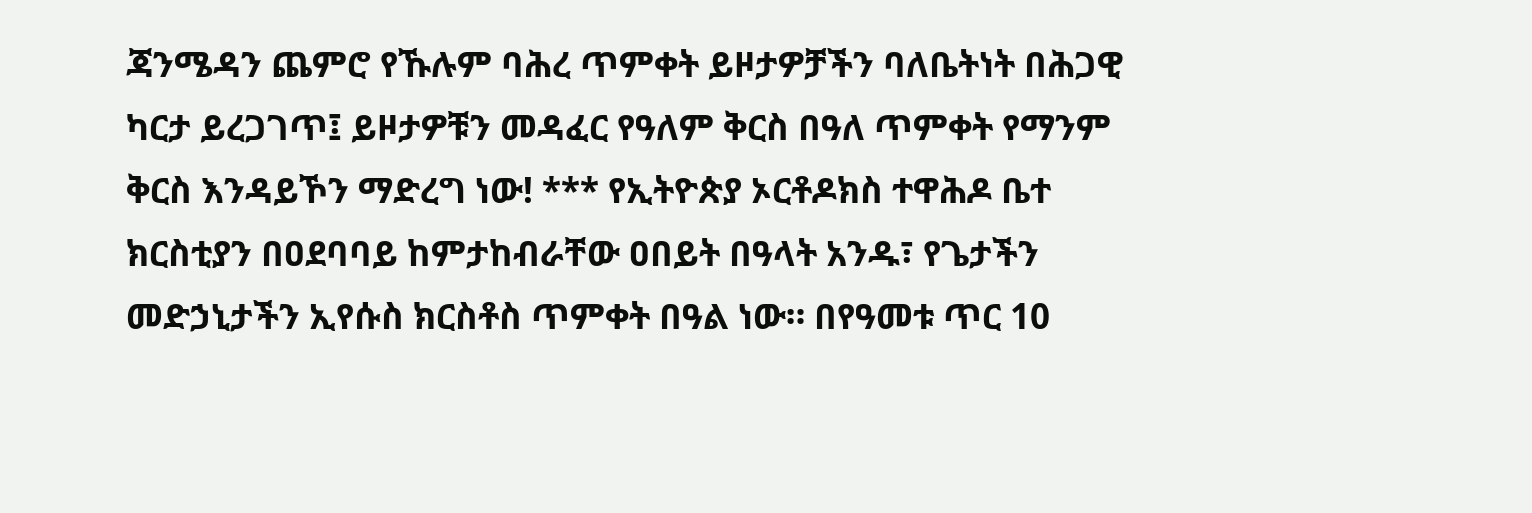ጃንሜዳን ጨምሮ የኹሉም ባሕረ ጥምቀት ይዞታዎቻችን ባለቤትነት በሕጋዊ ካርታ ይረጋገጥ፤ ይዞታዎቹን መዳፈር የዓለም ቅርስ በዓለ ጥምቀት የማንም ቅርስ እንዳይኾን ማድረግ ነው! *** የኢትዮጵያ ኦርቶዶክስ ተዋሕዶ ቤተ ክርስቲያን በዐደባባይ ከምታከብራቸው ዐበይት በዓላት አንዱ፣ የጌታችን መድኃኒታችን ኢየሱስ ክርስቶስ ጥምቀት በዓል ነው። በየዓመቱ ጥር 10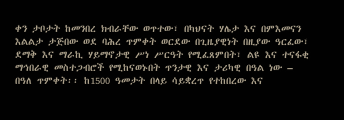ቀን ታቦታት ከመንበረ ክብራቸው ወጥተው፣ በካህናት ሃሌታ እና በምእመናን እልልታ ታጅበው ወደ ባሕረ ጥምቀት ወርደው በጊዜያዊነት በዚያው ዓርፈው፣ ደማቅ እና ማራኪ ሃይማኖታዊ ሥነ ሥርዓት የሚፈጸምበት፣ ልዩ እና ተናፋቂ ማኅበራዊ መስተጋብሮች የሚከናወኑበት ጥንታዊ እና ታሪካዊ በዓል ነው – በዓለ ጥምቀት፡፡ ከ1500 ዓመታት በላይ ሳይቋረጥ የተከበረው እና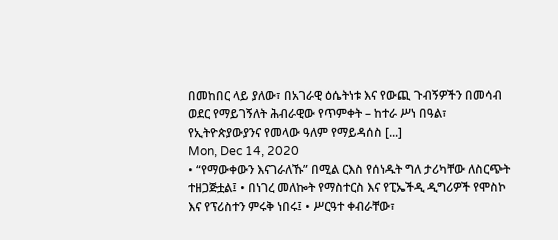በመከበር ላይ ያለው፣ በአገራዊ ዕሴትነቱ እና የውጪ ጉብኝዎችን በመሳብ ወደር የማይገኝለት ሕብራዊው የጥምቀት – ከተራ ሥነ በዓል፣ የኢትዮጵያውያንና የመላው ዓለም የማይዳሰስ [...]
Mon, Dec 14, 2020
• “የማውቀውን እናገራለኹ” በሚል ርእስ የሰነዱት ግለ ታሪካቸው ለስርጭት ተዘጋጅቷል፤ • በነገረ መለኰት የማስተርስ እና የፒኤችዲ ዲግሪዎች የሞስኮ እና የፕሪስተን ምሩቅ ነበሩ፤ • ሥርዓተ ቀብራቸው፣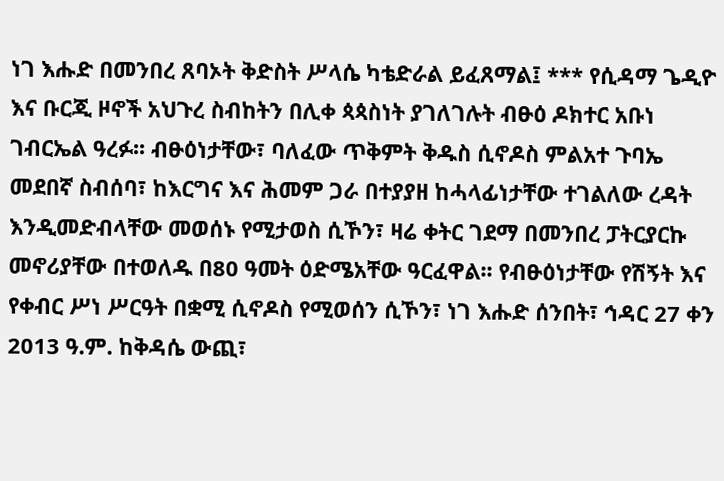ነገ እሑድ በመንበረ ጸባኦት ቅድስት ሥላሴ ካቴድራል ይፈጸማል፤ *** የሲዳማ ጌዲዮ እና ቡርጂ ዞኖች አህጉረ ስብከትን በሊቀ ጳጳስነት ያገለገሉት ብፁዕ ዶክተር አቡነ ገብርኤል ዓረፉ፡፡ ብፁዕነታቸው፣ ባለፈው ጥቅምት ቅዱስ ሲኖዶስ ምልአተ ጉባኤ መደበኛ ስብሰባ፣ ከእርግና እና ሕመም ጋራ በተያያዘ ከሓላፊነታቸው ተገልለው ረዳት እንዲመድብላቸው መወሰኑ የሚታወስ ሲኾን፣ ዛሬ ቀትር ገደማ በመንበረ ፓትርያርኩ መኖሪያቸው በተወለዱ በ80 ዓመት ዕድሜአቸው ዓርፈዋል፡፡ የብፁዕነታቸው የሽኝት እና የቀብር ሥነ ሥርዓት በቋሚ ሲኖዶስ የሚወሰን ሲኾን፣ ነገ እሑድ ሰንበት፣ ኅዳር 27 ቀን 2013 ዓ.ም. ከቅዳሴ ውጪ፣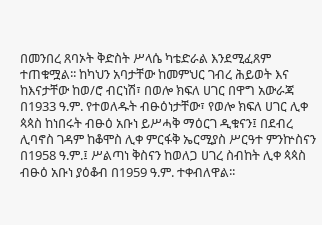በመንበረ ጸባኦት ቅድስት ሥላሴ ካቴድራል እንደሚፈጸም ተጠቁሟል፡፡ ከካህን አባታቸው ከመምህር ገብረ ሕይወት እና ከእናታቸው ከወ/ሮ ብርነሽ፣ በወሎ ክፍለ ሀገር በዋግ አውራጃ በ1933 ዓ.ም. የተወለዱት ብፁዕነታቸው፣ የወሎ ክፍለ ሀገር ሊቀ ጳጳስ ከነበሩት ብፁዕ አቡነ ይሥሓቅ ማዕርገ ዲቁናን፤ በደብረ ሊባኖስ ገዳም ከቆሞስ ሊቀ ምርፋቅ ኤርሚያስ ሥርዓተ ምንኵስናን በ1958 ዓ.ም.፤ ሥልጣነ ቅስናን ከወለጋ ሀገረ ስብከት ሊቀ ጳጳስ ብፁዕ አቡነ ያዕቆብ በ1959 ዓ.ም. ተቀብለዋል፡፡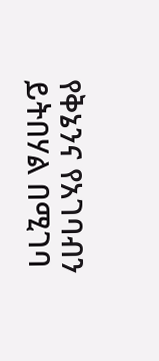የቅኔንና የአገባብን ይትበሃል በሚገባ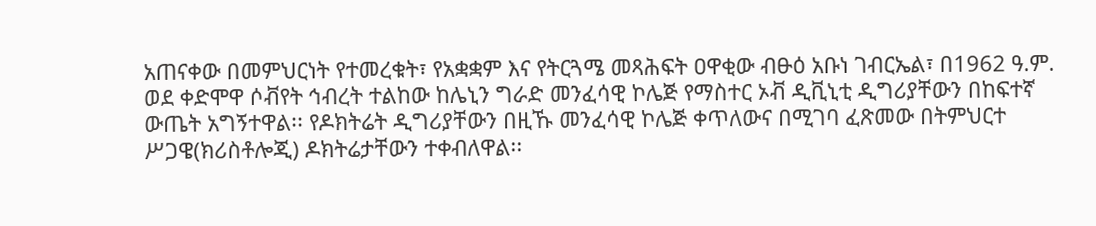አጠናቀው በመምህርነት የተመረቁት፣ የአቋቋም እና የትርጓሜ መጻሕፍት ዐዋቂው ብፁዕ አቡነ ገብርኤል፣ በ1962 ዓ.ም. ወደ ቀድሞዋ ሶቭየት ኅብረት ተልከው ከሌኒን ግራድ መንፈሳዊ ኮሌጅ የማስተር ኦቭ ዲቪኒቲ ዲግሪያቸውን በከፍተኛ ውጤት አግኝተዋል፡፡ የዶክትሬት ዲግሪያቸውን በዚኹ መንፈሳዊ ኮሌጅ ቀጥለውና በሚገባ ፈጽመው በትምህርተ ሥጋዌ(ክሪስቶሎጂ) ዶክትሬታቸውን ተቀብለዋል፡፡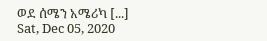ወደ ሰሜን አሜሪካ [...]
Sat, Dec 05, 2020